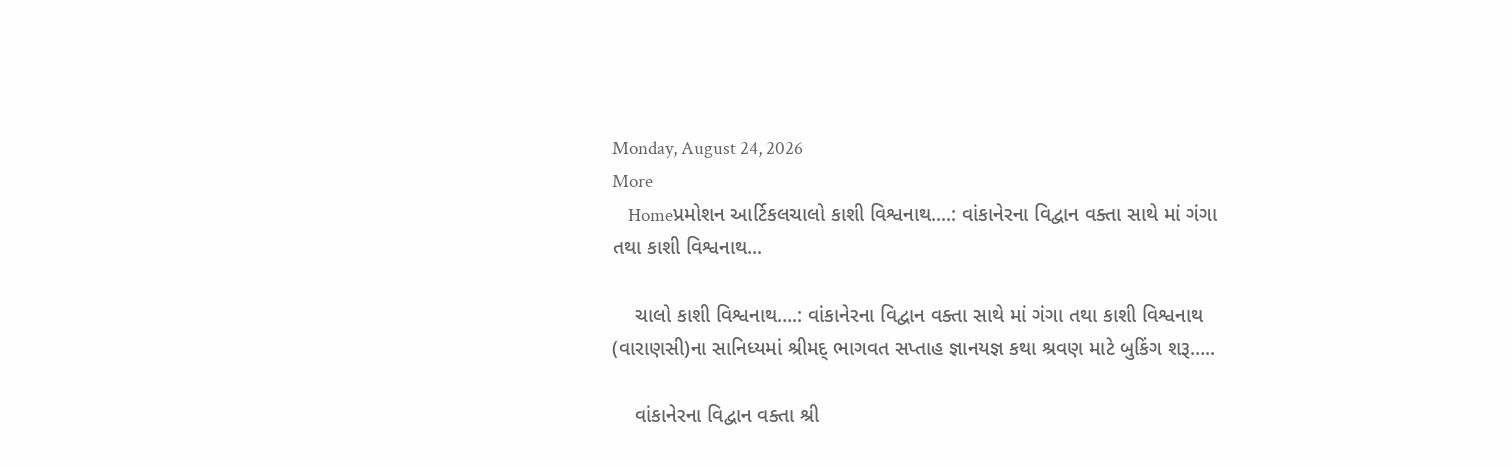Monday, August 24, 2026
More
    Homeપ્રમોશન આર્ટિકલચાલો કાશી વિશ્વનાથ....: વાંકાનેરના વિદ્વાન વક્તા સાથે માં ગંગા તથા કાશી વિશ્વનાથ...

    ચાલો કાશી વિશ્વનાથ….: વાંકાનેરના વિદ્વાન વક્તા સાથે માં ગંગા તથા કાશી વિશ્વનાથ (વારાણસી)ના સાનિધ્યમાં શ્રીમદ્ ભાગવત સપ્તાહ જ્ઞાનયજ્ઞ કથા શ્રવણ માટે બુકિંગ શરૂ…..

    વાંકાનેરના વિદ્વાન વક્તા શ્રી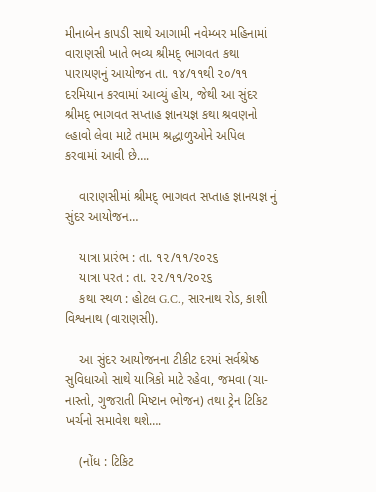મીનાબેન કાપડી સાથે આગામી નવેમ્બર મહિનામાં વારાણસી ખાતે ભવ્ય શ્રીમદ્ ભાગવત કથા પારાયણનું આયોજન તા. ૧૪/૧૧થી ૨૦/૧૧ દરમિયાન કરવામાં આવ્યું હોય, જેથી આ સુંદર શ્રીમદ્ ભાગવત સપ્તાહ જ્ઞાનયજ્ઞ કથા શ્રવણનો લ્હાવો લેવા માટે તમામ શ્રદ્ધાળુઓને અપિલ કરવામાં આવી છે….

    વારાણસીમાં શ્રીમદ્ ભાગવત સપ્તાહ જ્ઞાનયજ્ઞ નું સુંદર આયોજન…

    યાત્રા પ્રારંભ : તા. ૧૨/૧૧/૨૦૨૬
    યાત્રા પરત : તા‌. ૨૨/૧૧/૨૦૨૬
    કથા સ્થળ : હોટલ G.C., સારનાથ રોડ, કાશી વિશ્વનાથ (વારાણસી).

    આ સુંદર આયોજનના ટીકીટ દરમાં સર્વશ્રેષ્ઠ સુવિધાઓ સાથે યાત્રિકો માટે રહેવા, જમવા (ચા-નાસ્તો, ગુજરાતી મિષ્ટાન ભોજન) તથા ટ્રેન ટિકિટ ખર્ચનો સમાવેશ થશે….

    (નોંધ : ટિકિટ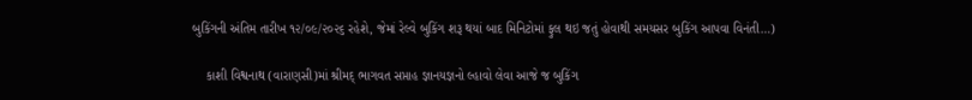બુકિંગની અંતિમ તારીખ ૧૨/૦૯/૨૦૨૬ રહેશે, જેમાં રેલ્વે બુકિંગ શરૂ થયાં બાદ મિનિટોમાં ફુલ થઇ જતું હોવાથી સમયસર બુકિંગ આપવા વિનંતી…)

    કાશી વિશ્વનાથ (વારાણસી)માં શ્રીમદ્ ભાગવત સપ્તાહ જ્ઞાનયજ્ઞનો લ્હાવો લેવા આજે જ બુકિંગ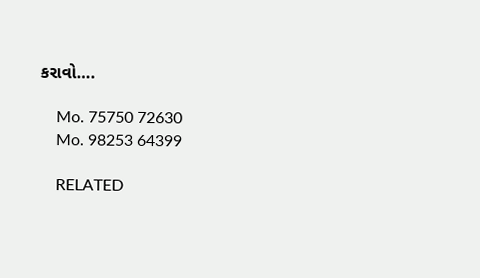કરાવો….

    Mo. 75750 72630
    Mo. 98253 64399

    RELATED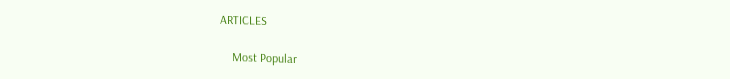ARTICLES

    Most Popular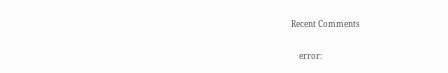Recent Comments

    error: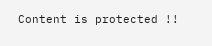Content is protected !!